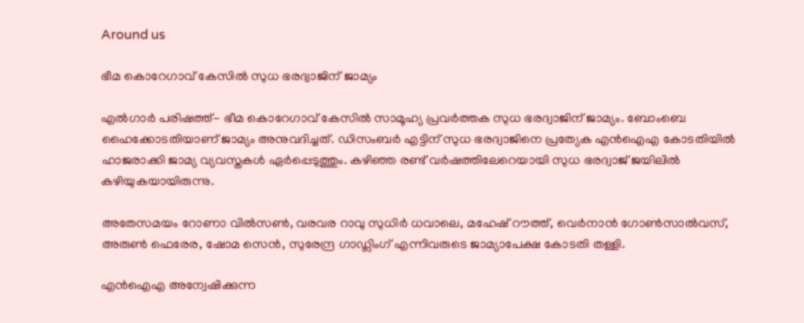Around us

ഭീമ കൊറേഗാവ് കേസില്‍ സുധ ഭരദ്വാജിന് ജാമ്യം

എല്‍ഗാര്‍ പരിഷത്ത്- ഭീമ കൊറേഗാവ് കേസില്‍ സാമൂഹ്യ പ്രവര്‍ത്തക സുധ ഭരദ്വാജിന് ജാമ്യം. ബോംബെ ഹൈക്കോടതിയാണ് ജാമ്യം അനുവദിച്ചത്. ഡിസംബര്‍ എട്ടിന് സുധ ഭരദ്വാജിനെ പ്രത്യേക എന്‍ഐഎ കോടതിയില്‍ ഹാജരാക്കി ജാമ്യ വ്യവസ്തകള്‍ ഏര്‍പ്പെടുത്തും. കഴിഞ്ഞ രണ്ട് വര്‍ഷത്തിലേറെയായി സുധ ഭരദ്വാജ് ജയിലില്‍ കഴിയുകയായിരുന്നു.

അതേസമയം റോണാ വില്‍സണ്‍, വരവര റാവു സുധിര്‍ ധവാലെ, മഹേഷ് റൗത്ത്, വെര്‍നാന്‍ ഗോണ്‍സാല്‍വസ്, അരുണ്‍ ഫെരേര, ഷോമ സെന്‍, സുരേന്ദ്ര ഗാഡ്ലിംഗ് എന്നിവരുടെ ജാമ്യാപേക്ഷ കോടതി തള്ളി.

എന്‍ഐഎ അന്വേഷിക്കുന്ന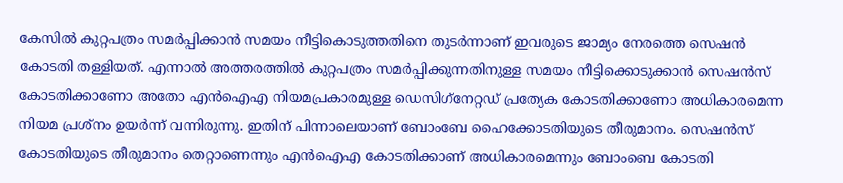കേസില്‍ കുറ്റപത്രം സമര്‍പ്പിക്കാന്‍ സമയം നീട്ടികൊടുത്തതിനെ തുടര്‍ന്നാണ് ഇവരുടെ ജാമ്യം നേരത്തെ സെഷന്‍ കോടതി തള്ളിയത്. എന്നാല്‍ അത്തരത്തില്‍ കുറ്റപത്രം സമര്‍പ്പിക്കുന്നതിനുള്ള സമയം നീട്ടിക്കൊടുക്കാന്‍ സെഷന്‍സ് കോടതിക്കാണോ അതോ എന്‍ഐഎ നിയമപ്രകാരമുള്ള ഡെസിഗ്‌നേറ്റഡ് പ്രത്യേക കോടതിക്കാണോ അധികാരമെന്ന നിയമ പ്രശ്‌നം ഉയര്‍ന്ന് വന്നിരുന്നു. ഇതിന് പിന്നാലെയാണ് ബോംബേ ഹൈക്കോടതിയുടെ തീരുമാനം. സെഷന്‍സ് കോടതിയുടെ തീരുമാനം തെറ്റാണെന്നും എന്‍ഐഎ കോടതിക്കാണ് അധികാരമെന്നും ബോംബെ കോടതി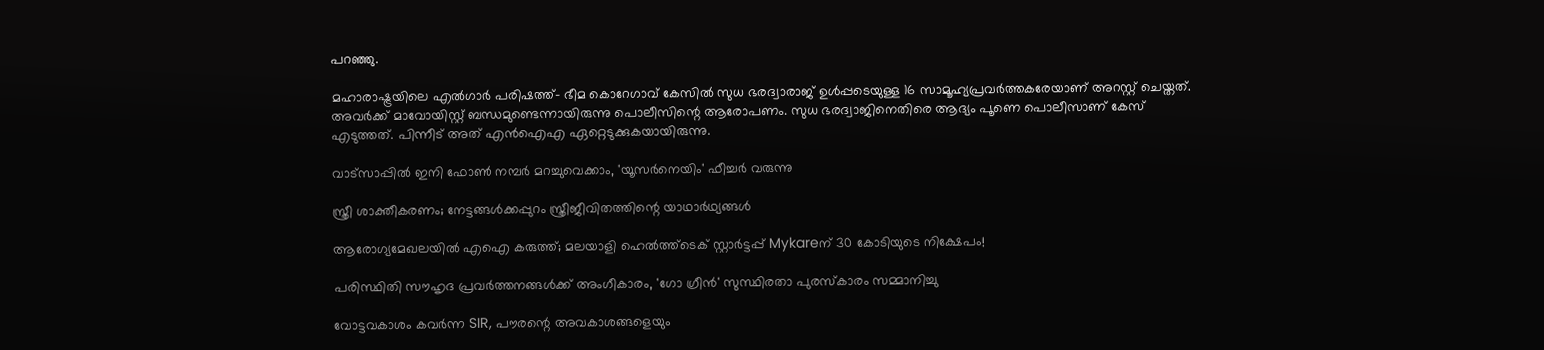പറഞ്ഞു.

മഹാരാഷ്ട്രയിലെ എല്‍ഗാര്‍ പരിഷത്ത്- ഭീമ കൊറേഗാവ് കേസില്‍ സുധ ഭരദ്വാരാജ് ഉള്‍പ്പടെയുള്ള 16 സാമൂഹ്യപ്രവര്‍ത്തകരേയാണ് അറസ്റ്റ് ചെയ്തത്. അവര്‍ക്ക് മാവോയിസ്റ്റ് ബന്ധമുണ്ടെന്നായിരുന്നു പൊലീസിന്റെ ആരോപണം. സുധ ഭരദ്വാജിനെതിരെ ആദ്യം പൂണെ പൊലീസാണ് കേസ് എടുത്തത്. പിന്നീട് അത് എന്‍ഐഎ ഏറ്റെടുക്കുകയായിരുന്നു.

വാട്‌സാപ്പിൽ ഇനി ഫോൺ നമ്പർ മറച്ചുവെക്കാം, 'യൂസർനെയിം' ഫീച്ചർ വരുന്നു

സ്ത്രീ ശാക്തീകരണം; നേട്ടങ്ങള്‍ക്കപ്പുറം സ്ത്രീജീവിതത്തിന്റെ യാഥാര്‍ഥ്യങ്ങള്‍

ആരോഗ്യമേഖലയിൽ എഐ കരുത്ത്; മലയാളി ഹെൽത്ത്‌ടെക് സ്റ്റാർട്ടപ്പ് Mykareന് 30 കോടിയുടെ നിക്ഷേപം!

പരിസ്ഥിതി സൗഹൃദ പ്രവർത്തനങ്ങൾക്ക് അംഗീകാരം, 'ഗോ ഗ്രീൻ' സുസ്ഥിരതാ പുരസ്കാരം സമ്മാനിച്ചു

വോട്ടവകാശം കവർന്ന SIR, പൗരന്റെ അവകാശങ്ങളെയും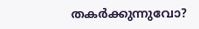തകർക്കുന്നുവോ?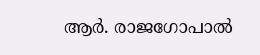ആർ. രാജഗോപാൽ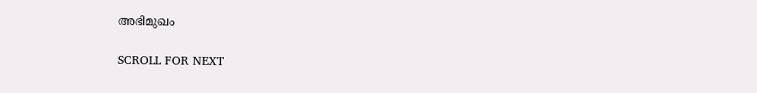അഭിമുഖം

SCROLL FOR NEXT